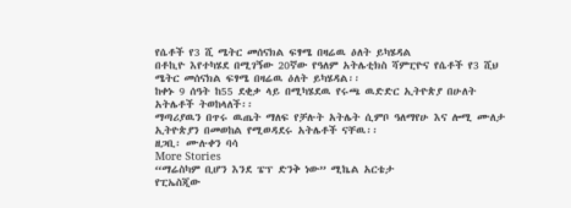የሴቶች የ3 ሺ ሜትር መሰናክል ፍፃሜ በዛሬዉ ዕለት ይካሄዳል
በቶኪዮ እየተካሄደ በሚገኝው 20ኛው የዓለም አትሌቲክስ ሻምፒዮና የሴቶች የ3 ሺህ ሜትር መሰናክል ፍፃሜ በዛሬዉ ዕለት ይካሄዳል፡፡
ከቀኑ 9 ሰዓት ከ55 ደቂቃ ላይ በሚካሄደዉ የሩጫ ዉድድር ኢትዮጵያ በሁለት አትሌቶች ትወከላለች፡፡
ማጣሪያዉን በጥሩ ዉጤት ማለፍ የቻሉት አትሌት ሲምቦ ዓለማየሁ እና ሎሚ ሙለታ ኢትዮጵያን በመወከል የሚወዳደሩ አትሌቶች ናቸዉ፡፡
ዘጋቢ፡ ሙሉቀን ባሳ
More Stories
“ማሬስካም ቢሆን እንደ ፔፕ ድንቅ ነው” ሚኬል አርቴታ
የፒኤስጂው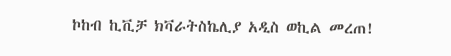ኮከብ ኪቪቻ ክቫራትስኬሊያ አዲስ ወኪል መረጠ!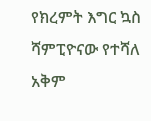የክረምት እግር ኳስ ሻምፒዮናው የተሻለ አቅም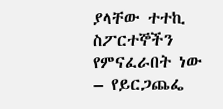ያላቸው ተተኪ ስፖርተኞችን የምናፈራበት ነው – የይርጋጨፌ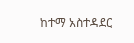ከተማ አስተዳደር